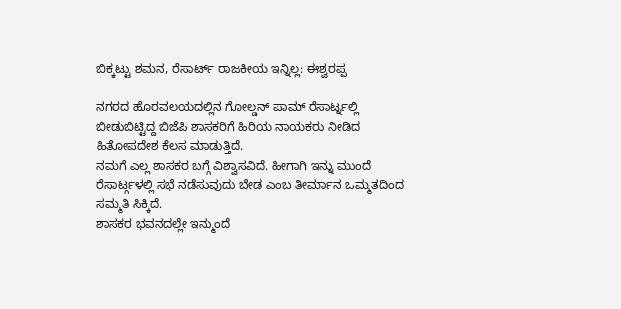ಬಿಕ್ಕಟ್ಟು ಶಮನ, ರೆಸಾರ್ಟ್ ರಾಜಕೀಯ ಇನ್ನಿಲ್ಲ: ಈಶ್ವರಪ್ಪ

ನಗರದ ಹೊರವಲಯದಲ್ಲಿನ ಗೋಲ್ಡನ್ ಪಾಮ್ ರೆಸಾರ್ಟ್ನಲ್ಲಿ ಬೀಡುಬಿಟ್ಟಿದ್ದ ಬಿಜೆಪಿ ಶಾಸಕರಿಗೆ ಹಿರಿಯ ನಾಯಕರು ನೀಡಿದ ಹಿತೋಪದೇಶ ಕೆಲಸ ಮಾಡುತ್ತಿದೆ.
ನಮಗೆ ಎಲ್ಲ ಶಾಸಕರ ಬಗ್ಗೆ ವಿಶ್ವಾಸವಿದೆ. ಹೀಗಾಗಿ ಇನ್ನು ಮುಂದೆ ರೆಸಾರ್ಟ್ಗಳಲ್ಲಿ ಸಭೆ ನಡೆಸುವುದು ಬೇಡ ಎಂಬ ತೀರ್ಮಾನ ಒಮ್ಮತದಿಂದ ಸಮ್ಮತಿ ಸಿಕ್ಕಿದೆ.
ಶಾಸಕರ ಭವನದಲ್ಲೇ ಇನ್ಮುಂದೆ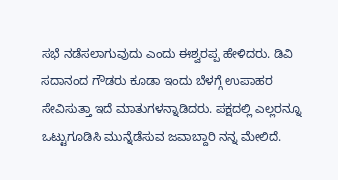ಸಭೆ ನಡೆಸಲಾಗುವುದು ಎಂದು ಈಶ್ವರಪ್ಪ ಹೇಳಿದರು. ಡಿವಿ ಸದಾನಂದ ಗೌಡರು ಕೂಡಾ ಇಂದು ಬೆಳಗ್ಗೆ ಉಪಾಹರ ಸೇವಿಸುತ್ತಾ ಇದೆ ಮಾತುಗಳನ್ನಾಡಿದರು. ಪಕ್ಷದಲ್ಲಿ ಎಲ್ಲರನ್ನೂ ಒಟ್ಟುಗೂಡಿಸಿ ಮುನ್ನೆಡೆಸುವ ಜವಾಬ್ದಾರಿ ನನ್ನ ಮೇಲಿದೆ.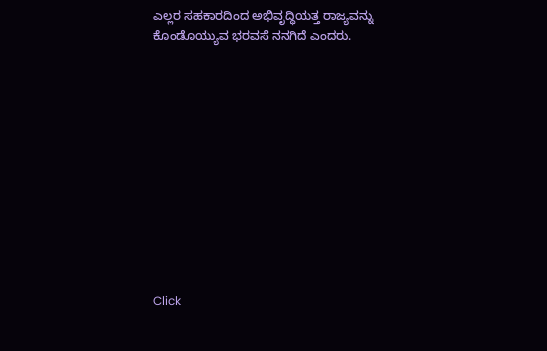ಎಲ್ಲರ ಸಹಕಾರದಿಂದ ಅಭಿವೃದ್ಧಿಯತ್ತ ರಾಜ್ಯವನ್ನು ಕೊಂಡೊಯ್ಯುವ ಭರವಸೆ ನನಗಿದೆ ಎಂದರು.












Click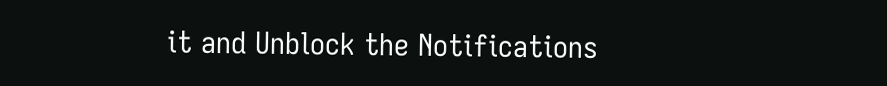it and Unblock the Notifications